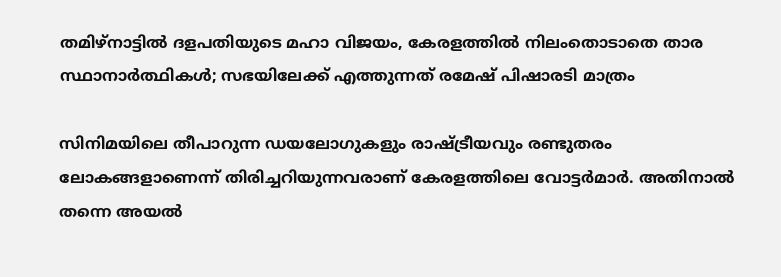തമിഴ്നാട്ടിൽ ദളപതിയുടെ മഹാ വിജയം, കേരളത്തിൽ നിലംതൊടാതെ താര സ്ഥാനാർത്ഥികൾ; സഭയിലേക്ക് എത്തുന്നത് രമേഷ് പിഷാരടി മാത്രം

സിനിമയിലെ തീപാറുന്ന ഡയലോഗുകളും രാഷ്ട്രീയവും രണ്ടുതരം ലോകങ്ങളാണെന്ന് തിരിച്ചറിയുന്നവരാണ് കേരളത്തിലെ വോട്ടർമാർ. അതിനാൽ തന്നെ അയൽ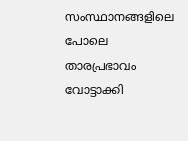സംസ്ഥാനങ്ങളിലെ പോലെ താരപ്രഭാവം വോട്ടാക്കി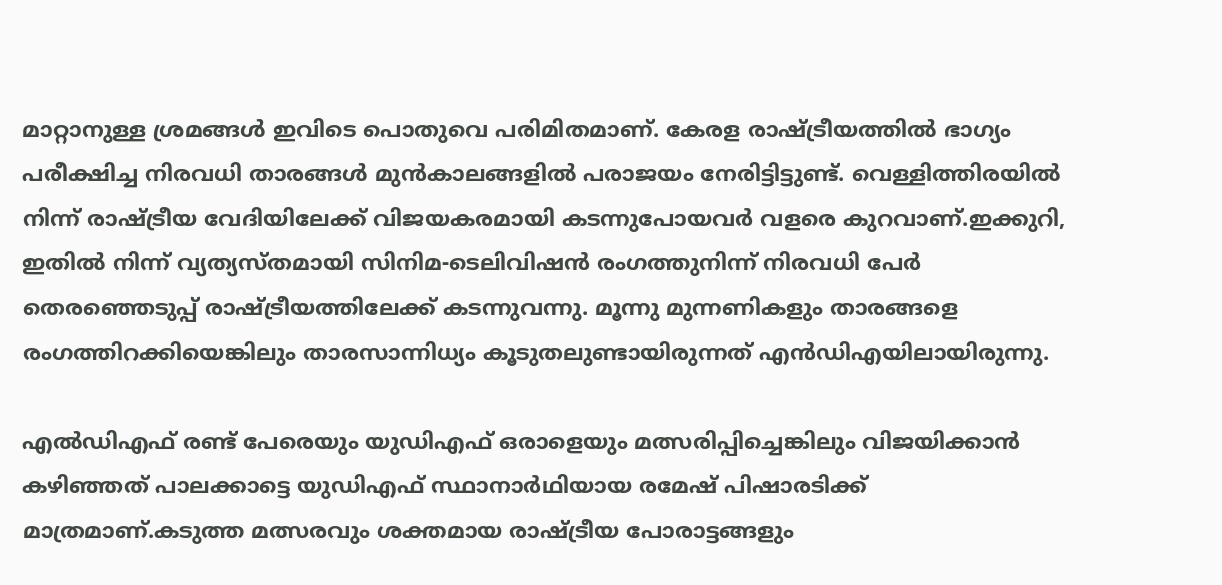മാറ്റാനുള്ള ശ്രമങ്ങൾ ഇവിടെ പൊതുവെ പരിമിതമാണ്. കേരള രാഷ്ട്രീയത്തിൽ ഭാഗ്യം പരീക്ഷിച്ച നിരവധി താരങ്ങൾ മുൻകാലങ്ങളിൽ പരാജയം നേരിട്ടിട്ടുണ്ട്. വെള്ളിത്തിരയിൽ നിന്ന് രാഷ്ട്രീയ വേദിയിലേക്ക് വിജയകരമായി കടന്നുപോയവർ വളരെ കുറവാണ്.ഇക്കുറി, ഇതിൽ നിന്ന് വ്യത്യസ്തമായി സിനിമ-ടെലിവിഷൻ രംഗത്തുനിന്ന് നിരവധി പേർ തെരഞ്ഞെടുപ്പ് രാഷ്ട്രീയത്തിലേക്ക് കടന്നുവന്നു. മൂന്നു മുന്നണികളും താരങ്ങളെ രംഗത്തിറക്കിയെങ്കിലും താരസാന്നിധ്യം കൂടുതലുണ്ടായിരുന്നത് എൻഡിഎയിലായിരുന്നു.

എൽഡിഎഫ് രണ്ട് പേരെയും യുഡിഎഫ് ഒരാളെയും മത്സരിപ്പിച്ചെങ്കിലും വിജയിക്കാൻ കഴിഞ്ഞത് പാലക്കാട്ടെ യുഡിഎഫ് സ്ഥാനാർഥിയായ രമേഷ് പിഷാരടിക്ക് മാത്രമാണ്.കടുത്ത മത്സരവും ശക്തമായ രാഷ്ട്രീയ പോരാട്ടങ്ങളും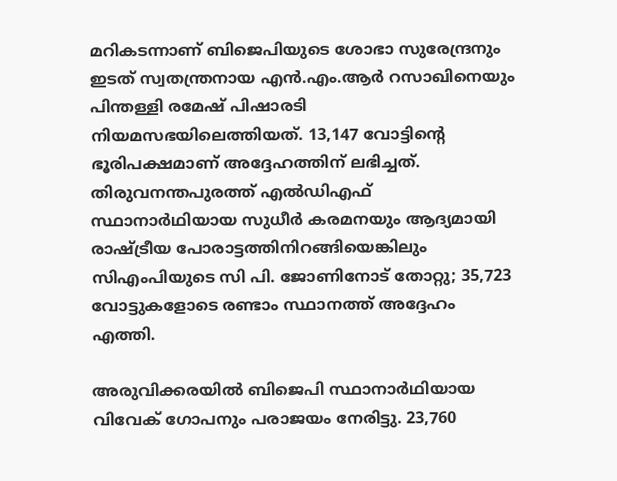മറികടന്നാണ് ബിജെപിയുടെ ശോഭാ സുരേന്ദ്രനും ഇടത് സ്വതന്ത്രനായ എൻ.എം.ആർ റസാഖിനെയും പിന്തള്ളി രമേഷ് പിഷാരടി നിയമസഭയിലെത്തിയത്. 13,147 വോട്ടിന്റെ ഭൂരിപക്ഷമാണ് അദ്ദേഹത്തിന് ലഭിച്ചത്. തിരുവനന്തപുരത്ത് എൽഡിഎഫ് സ്ഥാനാർഥിയായ സുധീർ കരമനയും ആദ്യമായി രാഷ്ട്രീയ പോരാട്ടത്തിനിറങ്ങിയെങ്കിലും സിഎംപിയുടെ സി പി. ജോണിനോട് തോറ്റു; 35,723 വോട്ടുകളോടെ രണ്ടാം സ്ഥാനത്ത് അദ്ദേഹം എത്തി.

അരുവിക്കരയിൽ ബിജെപി സ്ഥാനാർഥിയായ വിവേക് ഗോപനും പരാജയം നേരിട്ടു. 23,760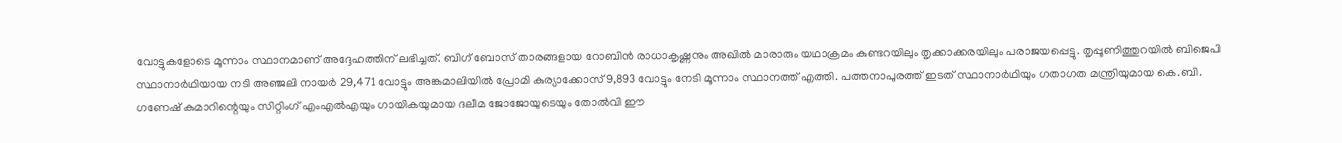വോട്ടുകളോടെ മൂന്നാം സ്ഥാനമാണ് അദ്ദേഹത്തിന് ലഭിച്ചത്. ബിഗ് ബോസ് താരങ്ങളായ റോബിൻ രാധാകൃഷ്ണനും അഖിൽ മാരാരും യഥാക്രമം കുണ്ടറയിലും തൃക്കാക്കരയിലും പരാജയപ്പെട്ടു. തൃപ്പൂണിത്തുറയിൽ ബിജെപി സ്ഥാനാർഥിയായ നടി അഞ്ജലി നായർ 29,471 വോട്ടും അങ്കമാലിയിൽ പ്രോമി കുര്യാക്കോസ് 9,893 വോട്ടും നേടി മൂന്നാം സ്ഥാനത്ത് എത്തി. പത്തനാപുരത്ത് ഇടത് സ്ഥാനാർഥിയും ഗതാഗത മന്ത്രിയുമായ കെ.ബി. ഗണേഷ് കുമാറിന്റെയും സിറ്റിംഗ് എംഎൽഎയും ഗായികയുമായ ദലീമ ജോജോയുടെയും തോൽവി ഈ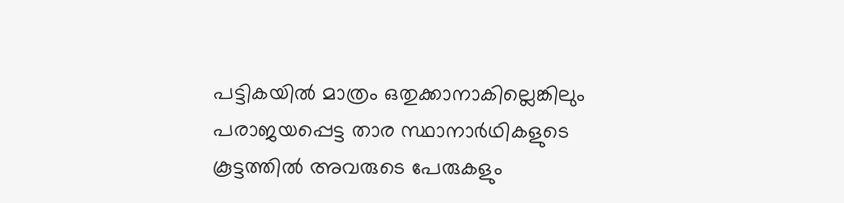പട്ടികയിൽ മാത്രം ഒതുക്കാനാകില്ലെങ്കിലും പരാജയപ്പെട്ട താര സ്ഥാനാർഥികളുടെ കൂട്ടത്തിൽ അവരുടെ പേരുകളും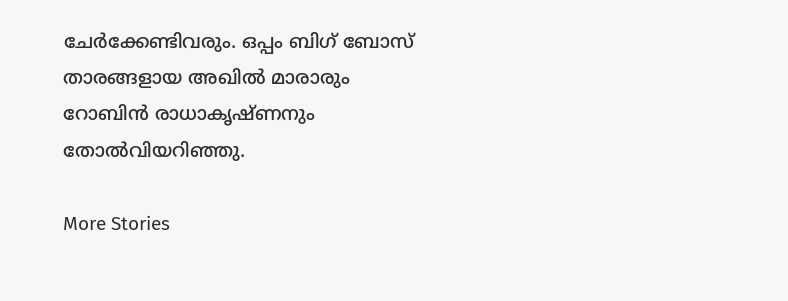ചേർക്കേണ്ടിവരും. ഒപ്പം ബിഗ് ബോസ് താരങ്ങളായ അഖില്‍ മാരാരും റോബിൻ രാധാകൃഷ്ണനും തോൽവിയറിഞ്ഞു.

More Stories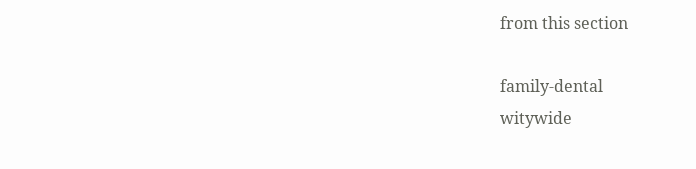from this section

family-dental
witywide